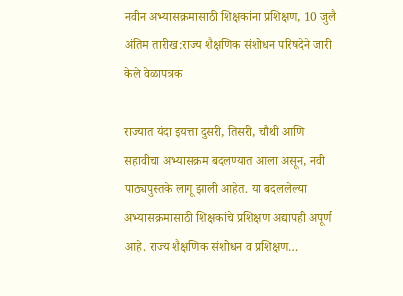नवीन अभ्यासक्रमासाठी शिक्षकांना प्रशिक्षण, 10 जुलै अंतिम तारीख:राज्य शैक्षणिक संशोधन परिषदेने जारी केले वेळापत्रक

राज्यात यंदा इयत्ता दुसरी, तिसरी, चौथी आणि सहावीचा अभ्यासक्रम बदलण्यात आला असून, नवी पाठ्यपुस्तके लागू झाली आहेत. या बदललेल्या अभ्यासक्रमासाठी शिक्षकांचे प्रशिक्षण अद्यापही अपूर्ण आहे. राज्य शैक्षणिक संशोधन व प्रशिक्षण…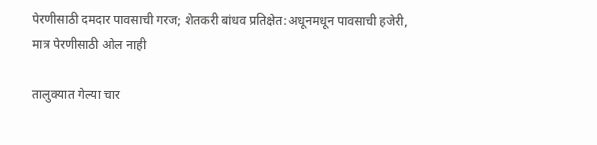पेरणीसाठी दमदार पावसाची गरज; शेतकरी बांधव प्रतिक्षेत:अधूनमधून पावसाची हजेरी, मात्र पेरणीसाठी ओल नाही

तालुक्यात गेल्या चार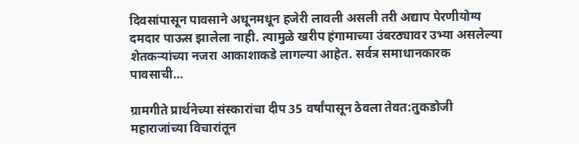दिवसांपासून पावसाने अधूनमधून हजेरी लावली असली तरी अद्याप पेरणीयोग्य दमदार पाऊस झालेला नाही. त्यामुळे खरीप हंगामाच्या उंबरठ्यावर उभ्या असलेल्या शेतकऱ्यांच्या नजरा आकाशाकडे लागल्या आहेत. सर्वत्र समाधानकारक पावसाची…

ग्रामगीते प्रार्थनेच्या संस्कारांचा दीप 35 वर्षांपासून ठेवला तेवत:तुकडोजी महाराजांच्या विचारांतून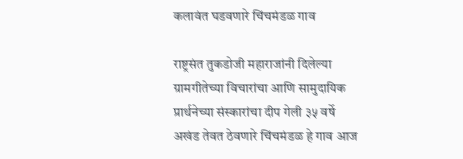कलावंत घडवणारे चिंचमंडळ गाव

राष्ट्रसंत तुकडोजी महाराजांनी दिलेल्या ग्रामगीतेच्या विचारांचा आणि सामुदायिक प्रार्थनेच्या संस्कारांचा दीप गेली ३५ वर्षे अखंड तेवत ठेवणारे चिंचमंडळ हे गाव आज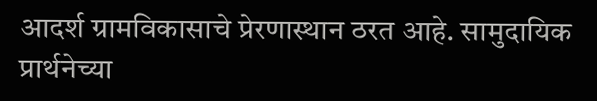आदर्श ग्रामविकासाचे प्रेरणास्थान ठरत आहे. सामुदायिक प्रार्थनेच्या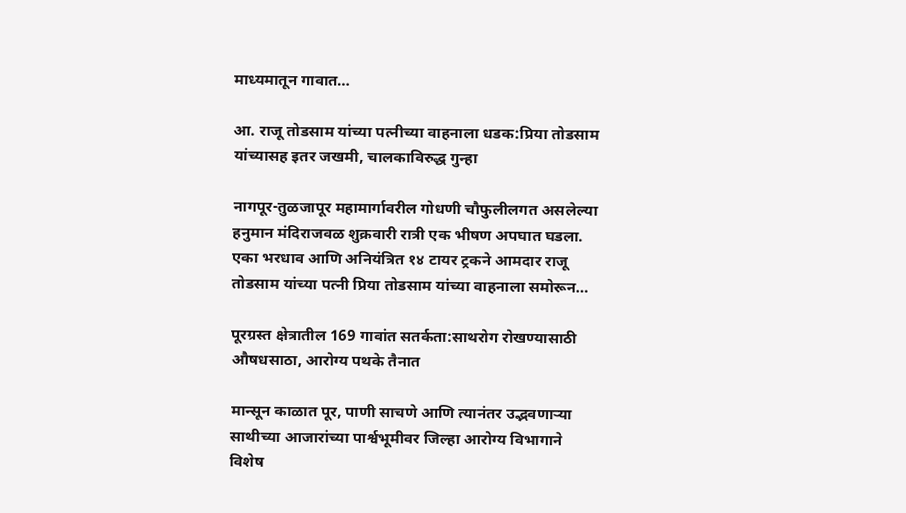माध्यमातून गावात…

आ. राजू तोडसाम यांच्या पत्नीच्या वाहनाला धडक:प्रिया तोडसाम यांच्यासह इतर जखमी, चालकाविरुद्ध गुन्हा

नागपूर-तुळजापूर महामार्गावरील गोधणी चौफुलीलगत असलेल्या हनुमान मंदिराजवळ शुक्रवारी रात्री एक भीषण अपघात घडला. एका भरधाव आणि अनियंत्रित १४ टायर ट्रकने आमदार राजू तोडसाम यांच्या पत्नी प्रिया तोडसाम यांच्या वाहनाला समोरून…

पूरग्रस्त क्षेत्रातील 169 गावांत सतर्कता:साथरोग रोखण्यासाठी औषधसाठा, आरोग्य पथके तैनात

मान्सून काळात पूर, पाणी साचणे आणि त्यानंतर उद्भवणाऱ्या साथीच्या आजारांच्या पार्श्वभूमीवर जिल्हा आरोग्य विभागाने विशेष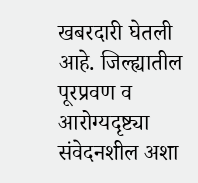खबरदारी घेतली आहे. जिल्ह्यातील पूरप्रवण व आरोग्यदृष्ट्या संवेदनशील अशा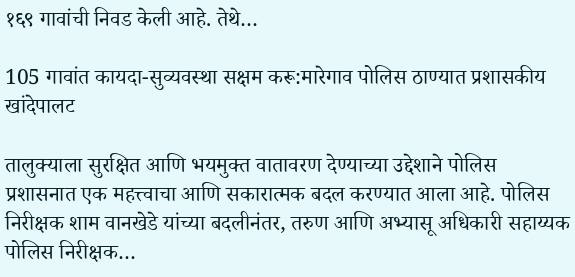१६९ गावांची निवड केली आहे. तेथे…

105 गावांत कायदा-सुव्यवस्था सक्षम करू:मारेगाव पोलिस ठाण्यात प्रशासकीय खांदेपालट

तालुक्याला सुरक्षित आणि भयमुक्त वातावरण देण्याच्या उद्देशाने पोलिस प्रशासनात एक महत्त्वाचा आणि सकारात्मक बदल करण्यात आला आहे. पोलिस निरीक्षक शाम वानखेडे यांच्या बदलीनंतर, तरुण आणि अभ्यासू अधिकारी सहाय्यक पोलिस निरीक्षक…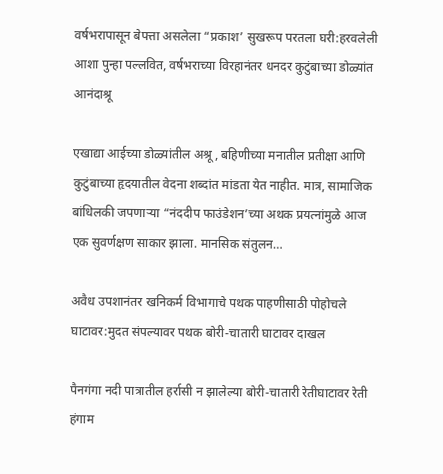वर्षभरापासून बेपत्ता असलेला “प्रकाश’ सुखरूप परतला घरी:हरवलेली आशा पुन्हा पल्लवित, वर्षभराच्या विरहानंतर धनदर कुटुंबाच्या डोळ्यांत आनंदाश्रू

एखाद्या आईच्या डोळ्यांतील अश्रू, बहिणीच्या मनातील प्रतीक्षा आणि कुटुंबाच्या हृदयातील वेदना शब्दांत मांडता येत नाहीत. मात्र, सामाजिक बांधिलकी जपणाऱ्या “नंददीप फाउंडेशन’च्या अथक प्रयत्नांमुळे आज एक सुवर्णक्षण साकार झाला. मानसिक संतुलन…

अवैध उपशानंतर खनिकर्म विभागाचे पथक पाहणीसाठी पोहोचले घाटावर:मुदत संपल्यावर पथक बोरी-चातारी घाटावर दाखल

पैनगंगा नदी पात्रातील हर्रासी न झालेल्या बोरी-चातारी रेतीघाटावर रेती हंगाम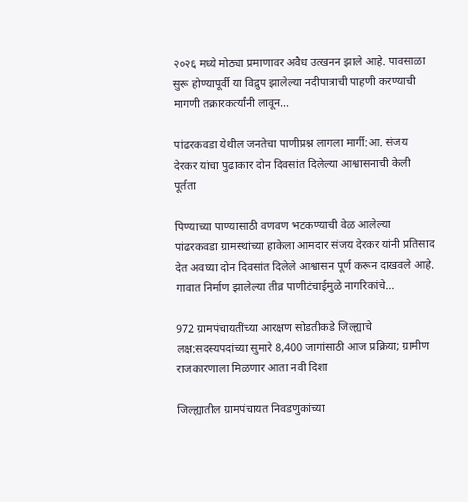२०२६ मध्ये मोठ्या प्रमाणावर अवैध उत्खनन झाले आहे. पावसाळा सुरू होण्यापूर्वी या विद्रुप झालेल्या नदीपात्राची पाहणी करण्याची मागणी तक्रारकर्त्यांनी लावून…

पांढरकवडा येथील जनतेचा पाणीप्रश्न लागला मार्गी:आ. संजय देरकर यांचा पुढाकार दोन दिवसांत दिलेल्या आश्वासनाची केली पूर्तता

पिण्याच्या पाण्यासाठी वणवण भटकण्याची वेळ आलेल्या पांढरकवडा ग्रामस्थांच्या हाकेला आमदार संजय देरकर यांनी प्रतिसाद देत अवघ्या दोन दिवसांत दिलेले आश्वासन पूर्ण करून दाखवले आहे. गावात निर्माण झालेल्या तीव्र पाणीटंचाईमुळे नागरिकांचे…

972 ग्रामपंचायतींच्या आरक्षण सोडतीकडे जिल्ह्याचे लक्ष:सदस्यपदांच्या सुमारे 8,400 जागांसाठी आज प्रक्रिया; ग्रामीण राजकारणाला मिळणार आता नवी दिशा

जिल्ह्यातील ग्रामपंचायत निवडणुकांच्या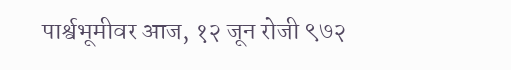पार्श्वभूमीवर आज, १२ जून रोजी ९७२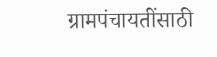ग्रामपंचायतींसाठी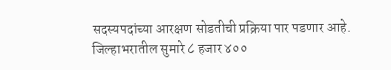सदस्यपदांच्या आरक्षण सोडतीची प्रक्रिया पार पडणार आहे. जिल्हाभरातील सुमारे ८ हजार ४००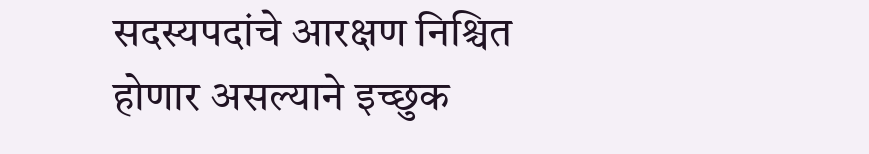सदस्यपदांचे आरक्षण निश्चित होणार असल्याने इच्छुक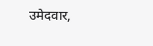उमेदवार,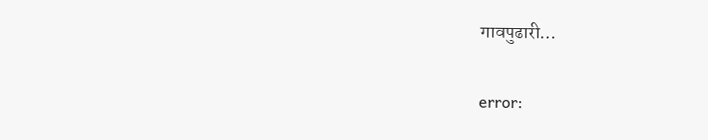गावपुढारी…

error: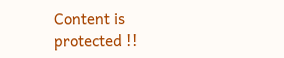Content is protected !!